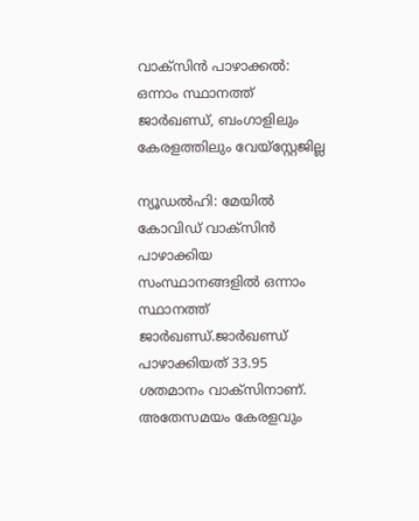വാക്‌സിന്‍ പാഴാക്കല്‍: ഒന്നാം സ്ഥാനത്ത് ജാര്‍ഖണ്ഡ്, ബംഗാളിലും കേരളത്തിലും വേയ്‌സ്റ്റേജില്ല

ന്യൂഡല്‍ഹി: മേയില്‍ കോവിഡ് വാക്സിന്‍ പാഴാക്കിയ സംസ്ഥാനങ്ങളില്‍ ഒന്നാം സ്ഥാനത്ത് ജാര്‍ഖണ്ഡ്.ജാര്‍ഖണ്ഡ് പാഴാക്കിയത് 33.95 ശതമാനം വാക്സിനാണ്. അതേസമയം കേരളവും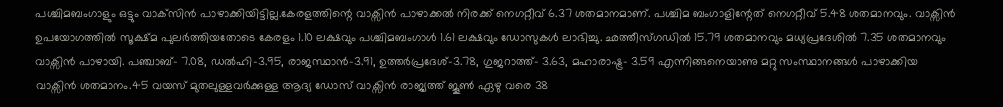പശ്ചിമബംഗാളും ഒട്ടും വാക്‌സിന്‍ പാഴാക്കിയിട്ടില്ല.കേരളത്തിന്റെ വാക്സിന്‍ പാഴാക്കല്‍ നിരക്ക് നെഗറ്റീവ് 6.37 ശതമാനമാണ്. പശ്ചിമ ബംഗാളിന്റേത് നെഗറ്റീവ് 5.48 ശതമാനവും. വാക്സിന്‍ ഉപയോഗത്തില്‍ സൂക്ഷ്മ പുലര്‍ത്തിയതോടെ കേരളം 1.10 ലക്ഷവും പശ്ചിമബംഗാള്‍ 1.61 ലക്ഷവും ഡോസുകള്‍ ലാഭിച്ചു. ഛത്തീസ്ഗഡില്‍ 15.79 ശതമാനവും മധ്യപ്രദേശില്‍ 7.35 ശതമാനവും വാക്സിന്‍ പാഴായി. പഞ്ചാബ്- 7.08, ഡല്‍ഹി-3.95, രാജസ്ഥാന്‍-3.91, ഉത്തര്‍പ്രദേശ്-3.78, ഗുജറാത്ത്- 3.63, മഹാരാഷ്ട്ര- 3.59 എന്നിങ്ങനെയാണു മറ്റു സംസ്ഥാനങ്ങള്‍ പാഴാക്കിയ വാക്സിന്‍ ശതമാനം.45 വയസ് മുതലുള്ളവര്‍ക്കുള്ള ആദ്യ ഡോസ് വാക്സിന്‍ രാജ്യത്ത് ജൂണ്‍ ഏഴു വരെ 38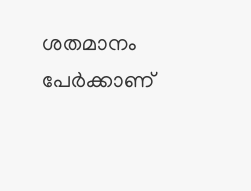ശതമാനം പേര്‍ക്കാണ്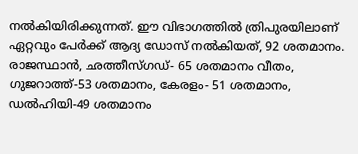നല്‍കിയിരിക്കുന്നത്. ഈ വിഭാഗത്തില്‍ ത്രിപുരയിലാണ് ഏറ്റവും പേര്‍ക്ക് ആദ്യ ഡോസ് നല്‍കിയത്, 92 ശതമാനം. രാജസ്ഥാന്‍, ഛത്തീസ്ഗഡ്- 65 ശതമാനം വീതം, ഗുജറാത്ത്-53 ശതമാനം, കേരളം- 51 ശതമാനം, ഡല്‍ഹിയി-49 ശതമാനം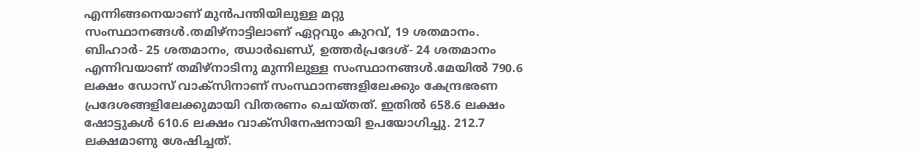എന്നിങ്ങനെയാണ് മുന്‍പന്തിയിലുള്ള മറ്റു സംസ്ഥാനങ്ങള്‍.തമിഴ്നാട്ടിലാണ് ഏറ്റവും കുറവ്, 19 ശതമാനം. ബിഹാര്‍- 25 ശതമാനം, ഝാര്‍ഖണ്ഡ്, ഉത്തര്‍പ്രദേശ്- 24 ശതമാനം എന്നിവയാണ് തമിഴ്നാടിനു മുന്നിലുള്ള സംസ്ഥാനങ്ങള്‍.മേയില്‍ 790.6 ലക്ഷം ഡോസ് വാക്സിനാണ് സംസ്ഥാനങ്ങളിലേക്കും കേന്ദ്രഭരണ പ്രദേശങ്ങളിലേക്കുമായി വിതരണം ചെയ്തത്. ഇതില്‍ 658.6 ലക്ഷം ഷോട്ടുകള്‍ 610.6 ലക്ഷം വാക്സിനേഷനായി ഉപയോഗിച്ചു. 212.7 ലക്ഷമാണു ശേഷിച്ചത്.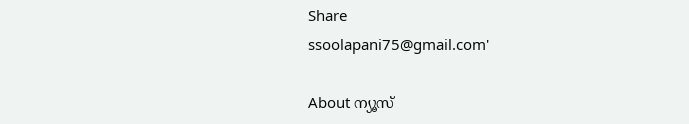Share
ssoolapani75@gmail.com'

About ന്യൂസ്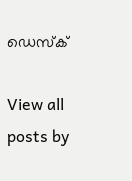ഡെസ്ക്

View all posts by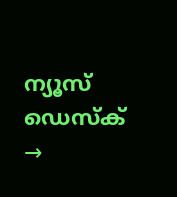ന്യൂസ് ഡെസ്ക് →